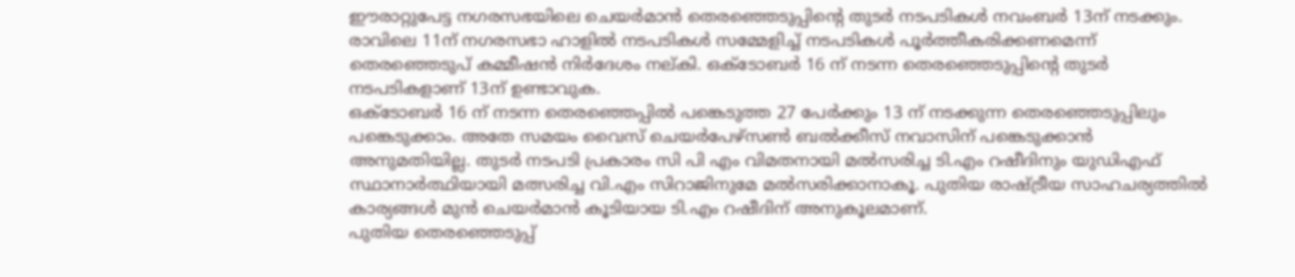ഈരാറ്റുപേട്ട നഗരസഭയിലെ ചെയർമാൻ തെരഞ്ഞെടുപ്പിന്റെ തുടർ നടപടികൾ നവംബർ 13ന് നടക്കും. രാവിലെ 11ന് നഗരസഭാ ഹാളിൽ നടപടികൾ സമ്മേളിച്ച് നടപടികൾ പൂർത്തീകരിക്കണമെന്ന് തെരഞ്ഞെടുപ് കമ്മീഷൻ നിർദേശം നല്കി. ഒക്ടോബർ 16 ന് നടന്ന തെരഞ്ഞെടുപ്പിന്റെ തുടർ നടപടികളാണ് 13ന് ഉണ്ടാവുക.
ഒക്ടോബർ 16 ന് നടന്ന തെരഞ്ഞെപ്പിൽ പങ്കെടുത്ത 27 പേർക്കും 13 ന് നടക്കുന്ന തെരഞ്ഞെടുപ്പിലും പങ്കെടുക്കാം. അതേ സമയം വൈസ് ചെയർപേഴ്സൺ ബൽക്കീസ് നവാസിന് പങ്കെടുക്കാൻ അനുമതിയില്ല. തുടർ നടപടി പ്രകാരം സി പി എം വിമതനായി മൽസരിച്ച ടി.എം റഷീദിനും യുഡിഎഫ് സ്ഥാനാർത്ഥിയായി മത്സരിച്ച വി.എം സിറാജിനുമേ മൽസരിക്കാനാകൂ. പുതിയ രാഷ്ട്രീയ സാഹചര്യത്തിൽ കാര്യങ്ങൾ മുൻ ചെയർമാൻ കൂടിയായ ടി.എം റഷീദിന് അനുകൂലമാണ്.
പുതിയ തെരഞ്ഞെടുപ്പ്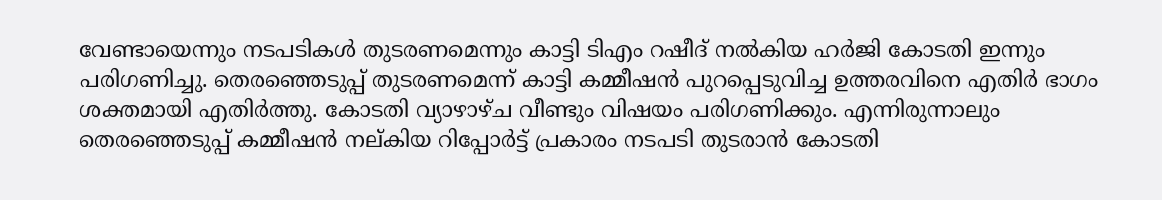വേണ്ടായെന്നും നടപടികൾ തുടരണമെന്നും കാട്ടി ടിഎം റഷീദ് നൽകിയ ഹർജി കോടതി ഇന്നും പരിഗണിച്ചു. തെരഞ്ഞെടുപ്പ് തുടരണമെന്ന് കാട്ടി കമ്മീഷൻ പുറപ്പെടുവിച്ച ഉത്തരവിനെ എതിർ ഭാഗം ശക്തമായി എതിർത്തു. കോടതി വ്യാഴാഴ്ച വീണ്ടും വിഷയം പരിഗണിക്കും. എന്നിരുന്നാലും തെരഞ്ഞെടുപ്പ് കമ്മീഷൻ നല്കിയ റിപ്പോർട്ട് പ്രകാരം നടപടി തുടരാൻ കോടതി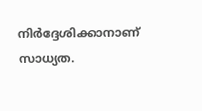നിർദ്ദേശിക്കാനാണ് സാധ്യത.